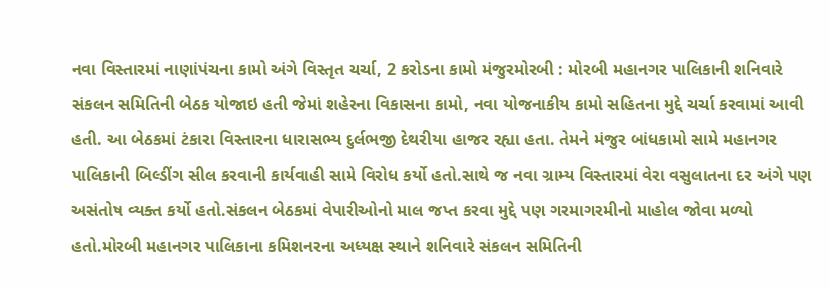નવા વિસ્તારમાં નાણાંપંચના કામો અંગે વિસ્તૃત ચર્ચા, 2 કરોડના કામો મંજુરમોરબી : મોરબી મહાનગર પાલિકાની શનિવારે સંકલન સમિતિની બેઠક યોજાઇ હતી જેમાં શહેરના વિકાસના કામો, નવા યોજનાકીય કામો સહિતના મુદ્દે ચર્ચા કરવામાં આવી હતી. આ બેઠકમાં ટંકારા વિસ્તારના ધારાસભ્ય દુર્લભજી દેથરીયા હાજર રહ્યા હતા. તેમને મંજુર બાંધકામો સામે મહાનગર પાલિકાની બિલ્ડીંગ સીલ કરવાની કાર્યવાહી સામે વિરોધ કર્યો હતો.સાથે જ નવા ગ્રામ્ય વિસ્તારમાં વેરા વસુલાતના દર અંગે પણ અસંતોષ વ્યક્ત કર્યો હતો.સંકલન બેઠકમાં વેપારીઓનો માલ જપ્ત કરવા મુદ્દે પણ ગરમાગરમીનો માહોલ જોવા મળ્યો હતો.મોરબી મહાનગર પાલિકાના કમિશનરના અધ્યક્ષ સ્થાને શનિવારે સંકલન સમિતિની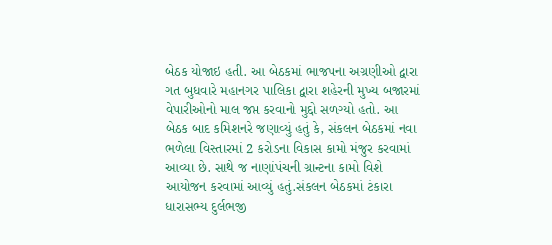બેઠક યોજાઇ હતી. આ બેઠકમાં ભાજપના અગ્રણીઓ દ્વારા ગત બુધવારે મહાનગર પાલિકા દ્વારા શહેરની મુખ્ય બજારમાં વેપારીઓનો માલ જપ્ત કરવાનો મુદ્દો સળગ્યો હતો. આ બેઠક બાદ કમિશનરે જણાવ્યું હતું કે, સંકલન બેઠકમાં નવા ભળેલા વિસ્તારમાં 2 કરોડના વિકાસ કામો મંજુર કરવામાં આવ્યા છે. સાથે જ નાણાંપંચની ગ્રાન્ટના કામો વિશે આયોજન કરવામાં આવ્યું હતું.સંકલન બેઠકમાં ટંકારા ધારાસભ્ય દુર્લભજી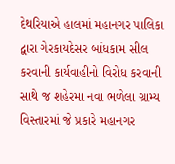દેથરિયાએ હાલમાં મહાનગર પાલિકા દ્વારા ગેરકાયદેસર બાંધકામ સીલ કરવાની કાર્યવાહીનો વિરોધ કરવાની સાથે જ શહેરમા નવા ભળેલા ગ્રામ્ય વિસ્તારમાં જે પ્રકારે મહાનગર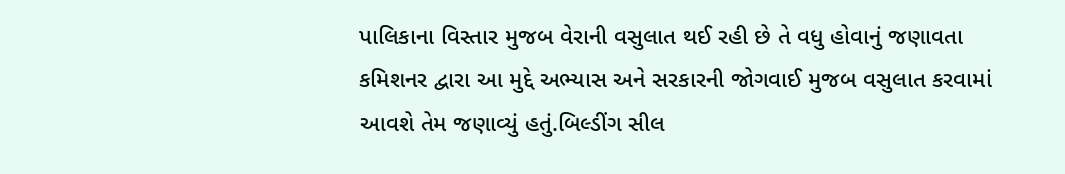પાલિકાના વિસ્તાર મુજબ વેરાની વસુલાત થઈ રહી છે તે વધુ હોવાનું જણાવતા કમિશનર દ્વારા આ મુદ્દે અભ્યાસ અને સરકારની જોગવાઈ મુજબ વસુલાત કરવામાં આવશે તેમ જણાવ્યું હતું.બિલ્ડીંગ સીલ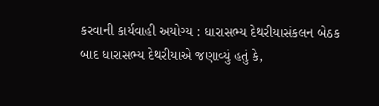કરવાની કાર્યવાહી અયોગ્ય : ધારાસભ્ય દેથરીયાસંકલન બેઠક બાદ ધારાસભ્ય દેથરીયાએ જણાવ્યું હતું કે,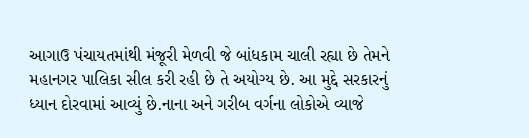આગાઉ પંચાયતમાંથી મંજૂરી મેળવી જે બાંધકામ ચાલી રહ્યા છે તેમને મહાનગર પાલિકા સીલ કરી રહી છે તે અયોગ્ય છે. આ મુદ્દે સરકારનું ધ્યાન દોરવામાં આવ્યું છે.નાના અને ગરીબ વર્ગના લોકોએ વ્યાજે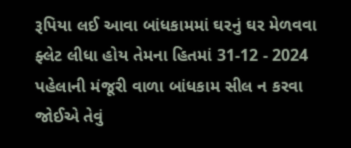રૂપિયા લઈ આવા બાંધકામમાં ઘરનું ઘર મેળવવા ફ્લેટ લીધા હોય તેમના હિતમાં 31-12 - 2024 પહેલાની મંજૂરી વાળા બાંધકામ સીલ ન કરવા જોઈએ તેવું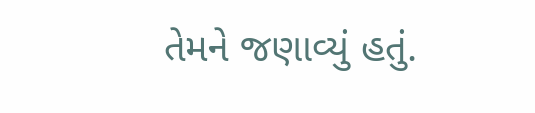તેમને જણાવ્યું હતું.